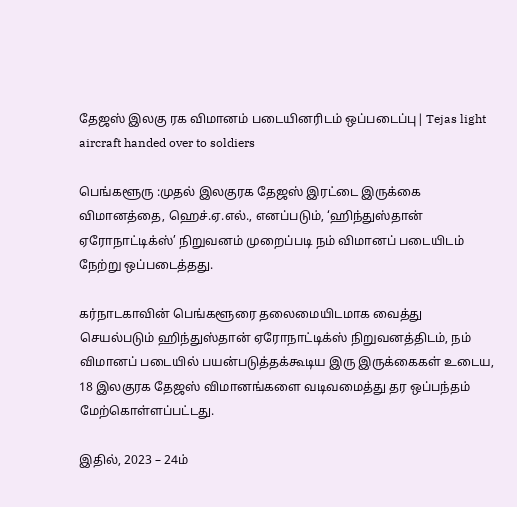தேஜஸ் இலகு ரக விமானம் படையினரிடம் ஒப்படைப்பு| Tejas light aircraft handed over to soldiers

பெங்களூரு :முதல் இலகுரக தேஜஸ் இரட்டை இருக்கை விமானத்தை, ஹெச்.ஏ.எல்., எனப்படும், ‘ஹிந்துஸ்தான் ஏரோநாட்டிக்ஸ்’ நிறுவனம் முறைப்படி நம் விமானப் படையிடம் நேற்று ஒப்படைத்தது.

கர்நாடகாவின் பெங்களூரை தலைமையிடமாக வைத்து செயல்படும் ஹிந்துஸ்தான் ஏரோநாட்டிக்ஸ் நிறுவனத்திடம், நம் விமானப் படையில் பயன்படுத்தக்கூடிய இரு இருக்கைகள் உடைய, 18 இலகுரக தேஜஸ் விமானங்களை வடிவமைத்து தர ஒப்பந்தம் மேற்கொள்ளப்பட்டது.

இதில், 2023 – 24ம்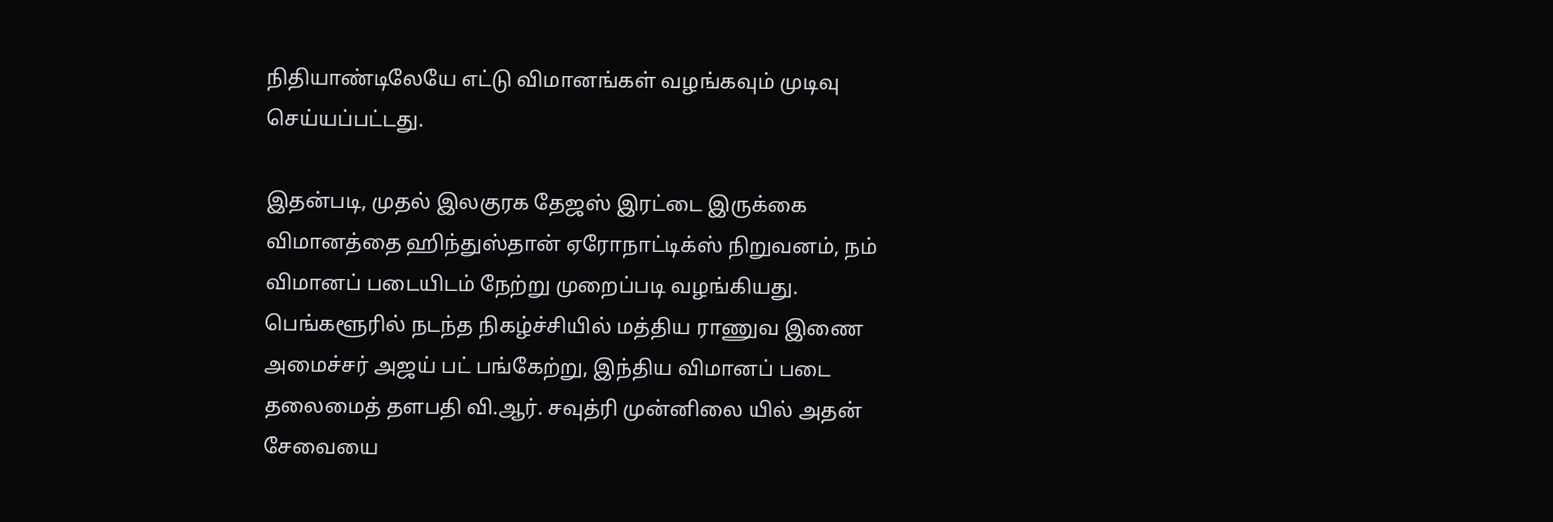நிதியாண்டிலேயே எட்டு விமானங்கள் வழங்கவும் முடிவு செய்யப்பட்டது.

இதன்படி, முதல் இலகுரக தேஜஸ் இரட்டை இருக்கை விமானத்தை ஹிந்துஸ்தான் ஏரோநாட்டிக்ஸ் நிறுவனம், நம் விமானப் படையிடம் நேற்று முறைப்படி வழங்கியது. பெங்களூரில் நடந்த நிகழ்ச்சியில் மத்திய ராணுவ இணை அமைச்சர் அஜய் பட் பங்கேற்று, இந்திய விமானப் படை தலைமைத் தளபதி வி.ஆர். சவுத்ரி முன்னிலை யில் அதன் சேவையை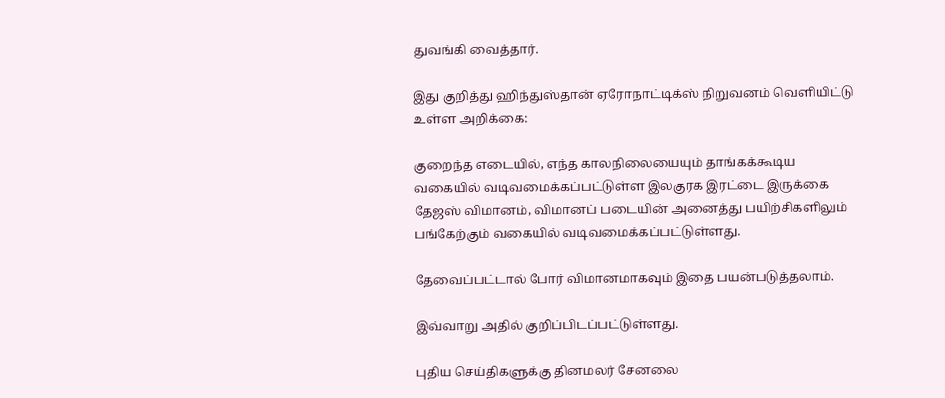துவங்கி வைத்தார்.

இது குறித்து ஹிந்துஸ்தான் ஏரோநாட்டிக்ஸ் நிறுவனம் வெளியிட்டு உள்ள அறிக்கை:

குறைந்த எடையில், எந்த காலநிலையையும் தாங்கக்கூடிய வகையில் வடிவமைக்கப்பட்டுள்ள இலகுரக இரட்டை இருக்கை தேஜஸ் விமானம், விமானப் படையின் அனைத்து பயிற்சிகளிலும் பங்கேற்கும் வகையில் வடிவமைக்கப்பட்டுள்ளது.

தேவைப்பட்டால் போர் விமானமாகவும் இதை பயன்படுத்தலாம்.

இவ்வாறு அதில் குறிப்பிடப்பட்டுள்ளது.

புதிய செய்திகளுக்கு தினமலர் சேனலை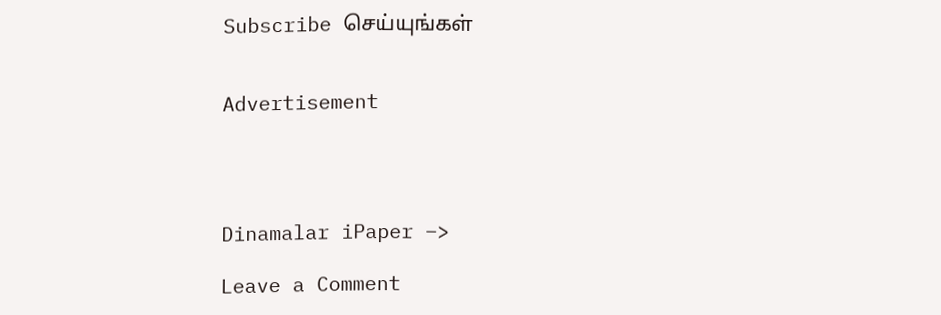Subscribe செய்யுங்கள்


Advertisement




Dinamalar iPaper –>

Leave a Comment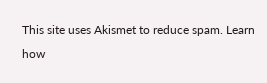This site uses Akismet to reduce spam. Learn how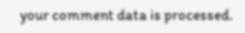your comment data is processed.